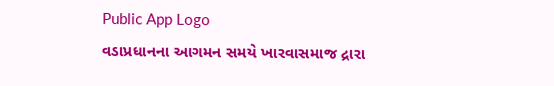Public App Logo
વડાપ્રધાનના આગમન સમયે ખારવાસમાજ દ્રારા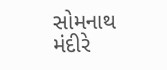સોમનાથ મંદીરે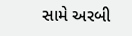સામે અરબી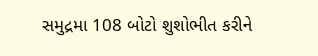સમુદ્રમા 108 બોટો શુશોભીત કરીને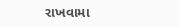રાખવામા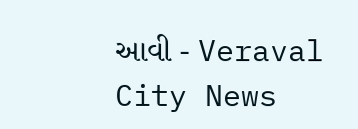આવી - Veraval City News